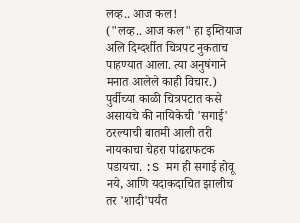लव्ह.. आज कल!
("लव्ह.. आज कल" हा इम्तियाज अलि दिग्दर्शीत चित्रपट नुकताच पाहण्यात आला. त्या अनुषंगाने मनात आलेले काही विचार.)
पुर्वीच्या काळी चित्रपटात कसे असायचे की नायिकेची 'सगाई' ठरल्याची बातमी आली तरी नायकाचा चेहरा पांढराफटक पडायचा. :S मग ही सगाई होवू नये, आणि यदाकदाचित झालीच तर 'शादी'पर्यंत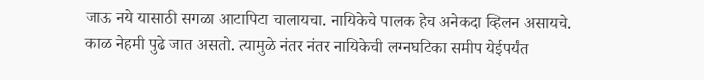जाऊ नये यासाठी सगळा आटापिटा चालायचा. नायिकेचे पालक हेच अनेकदा व्हिलन असायचे.
काळ नेहमी पुढे जात असतो. त्यामुळे नंतर नंतर नायिकेची लग्नघटिका समीप येईपर्यंत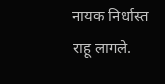नायक निर्धास्त राहू लागले.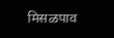मिसळपाव